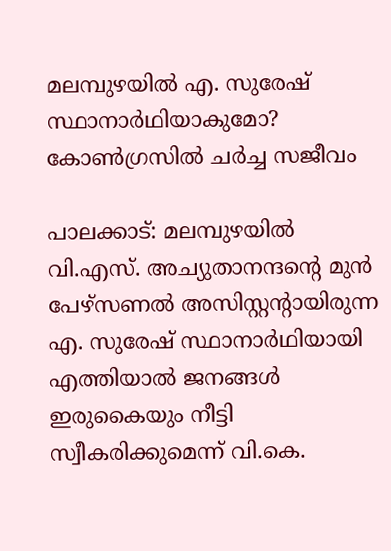മലമ്പുഴയില്‍ എ. സുരേഷ് സ്ഥാനാര്‍ഥിയാകുമോ? കോണ്‍ഗ്രസില്‍ ചര്‍ച്ച സജീവം

പാലക്കാട്: മലമ്പുഴയില്‍ വി.എസ്. അച്യുതാനന്ദന്റെ മുന്‍ പേഴ്സണല്‍ അസിസ്റ്റന്റായിരുന്ന എ. സുരേഷ് സ്ഥാനാര്‍ഥിയായി എത്തിയാല്‍ ജനങ്ങള്‍ ഇരുകൈയും നീട്ടി സ്വീകരിക്കുമെന്ന് വി.കെ.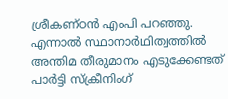ശ്രീകണ്ഠന്‍ എംപി പറഞ്ഞു. എന്നാല്‍ സ്ഥാനാര്‍ഥിത്വത്തില്‍ അന്തിമ തീരുമാനം എടുക്കേണ്ടത് പാര്‍ട്ടി സ്‌ക്രീനിംഗ്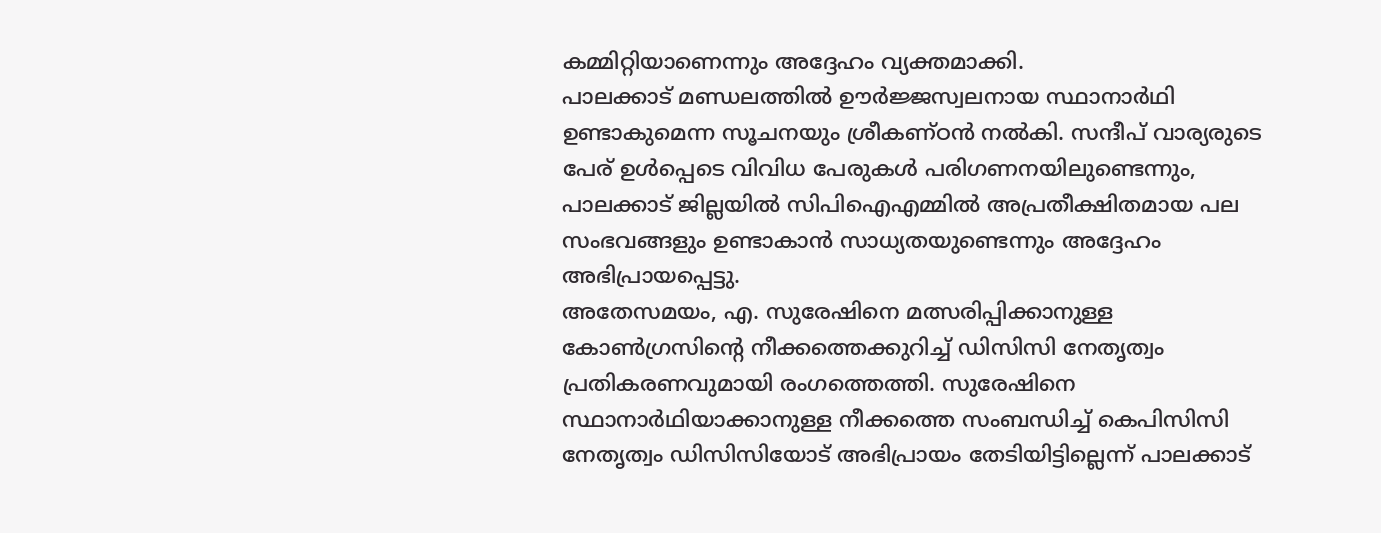കമ്മിറ്റിയാണെന്നും അദ്ദേഹം വ്യക്തമാക്കി.
പാലക്കാട് മണ്ഡലത്തില്‍ ഊര്‍ജ്ജസ്വലനായ സ്ഥാനാര്‍ഥി ഉണ്ടാകുമെന്ന സൂചനയും ശ്രീകണ്ഠന്‍ നല്‍കി. സന്ദീപ് വാര്യരുടെ പേര് ഉള്‍പ്പെടെ വിവിധ പേരുകള്‍ പരിഗണനയിലുണ്ടെന്നും, പാലക്കാട് ജില്ലയില്‍ സിപിഐഎമ്മില്‍ അപ്രതീക്ഷിതമായ പല സംഭവങ്ങളും ഉണ്ടാകാന്‍ സാധ്യതയുണ്ടെന്നും അദ്ദേഹം അഭിപ്രായപ്പെട്ടു.
അതേസമയം, എ. സുരേഷിനെ മത്സരിപ്പിക്കാനുള്ള കോണ്‍ഗ്രസിന്റെ നീക്കത്തെക്കുറിച്ച് ഡിസിസി നേതൃത്വം പ്രതികരണവുമായി രംഗത്തെത്തി. സുരേഷിനെ സ്ഥാനാര്‍ഥിയാക്കാനുള്ള നീക്കത്തെ സംബന്ധിച്ച് കെപിസിസി നേതൃത്വം ഡിസിസിയോട് അഭിപ്രായം തേടിയിട്ടില്ലെന്ന് പാലക്കാട്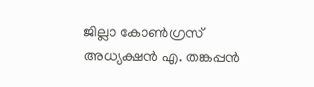ജില്ലാ കോണ്‍ഗ്രസ് അധ്യക്ഷന്‍ എ. തങ്കപ്പന്‍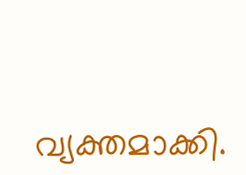വ്യക്തമാക്കി.